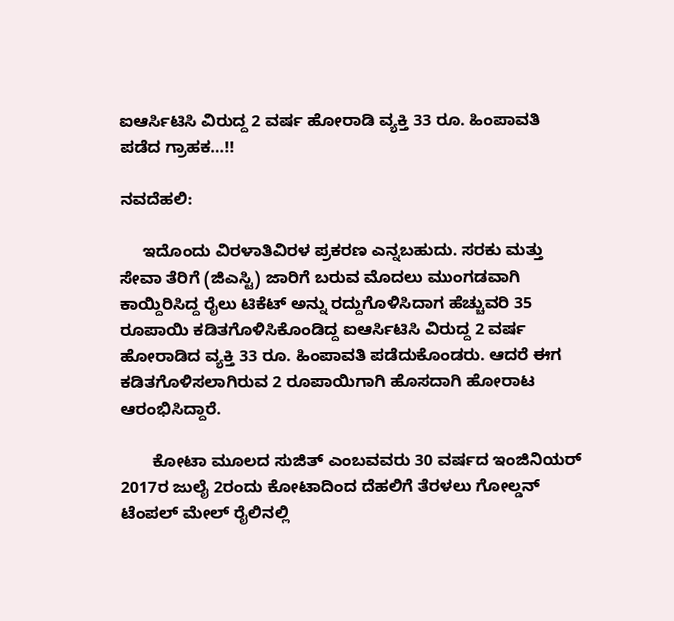ಐಆರ್ಸಿಟಿಸಿ ವಿರುದ್ದ 2 ವರ್ಷ ಹೋರಾಡಿ ವ್ಯಕ್ತಿ 33 ರೂ. ಹಿಂಪಾವತಿ ಪಡೆದ ಗ್ರಾಹಕ…!!

ನವದೆಹಲಿ:

     ಇದೊಂದು ವಿರಳಾತಿವಿರಳ ಪ್ರಕರಣ ಎನ್ನಬಹುದು. ಸರಕು ಮತ್ತು ಸೇವಾ ತೆರಿಗೆ (ಜಿಎಸ್ಟಿ) ಜಾರಿಗೆ ಬರುವ ಮೊದಲು ಮುಂಗಡವಾಗಿ ಕಾಯ್ದಿರಿಸಿದ್ದ ರೈಲು ಟಿಕೆಟ್ ಅನ್ನು ರದ್ದುಗೊಳಿಸಿದಾಗ ಹೆಚ್ಚುವರಿ 35 ರೂಪಾಯಿ ಕಡಿತಗೊಳಿಸಿಕೊಂಡಿದ್ದ ಐಆರ್ಸಿಟಿಸಿ ವಿರುದ್ದ 2 ವರ್ಷ ಹೋರಾಡಿದ ವ್ಯಕ್ತಿ 33 ರೂ. ಹಿಂಪಾವತಿ ಪಡೆದುಕೊಂಡರು. ಆದರೆ ಈಗ ಕಡಿತಗೊಳಿಸಲಾಗಿರುವ 2 ರೂಪಾಯಿಗಾಗಿ ಹೊಸದಾಗಿ ಹೋರಾಟ ಆರಂಭಿಸಿದ್ದಾರೆ.

       ಕೋಟಾ ಮೂಲದ ಸುಜಿತ್ ಎಂಬವವರು 30 ವರ್ಷದ ಇಂಜಿನಿಯರ್ 2017ರ ಜುಲೈ 2ರಂದು ಕೋಟಾದಿಂದ ದೆಹಲಿಗೆ ತೆರಳಲು ಗೋಲ್ಡನ್ ಟೆಂಪಲ್ ಮೇಲ್ ರೈಲಿನಲ್ಲಿ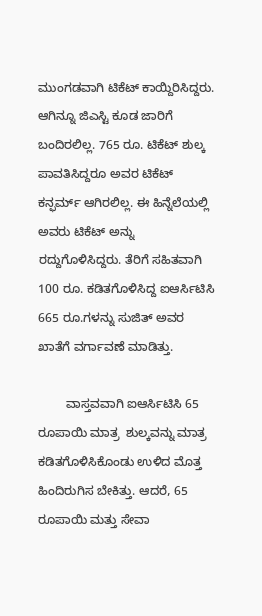ಮುಂಗಡವಾಗಿ ಟಿಕೆಟ್ ಕಾಯ್ದಿರಿಸಿದ್ದರು. ಆಗಿನ್ನೂ ಜಿಎಸ್ಟಿ ಕೂಡ ಜಾರಿಗೆ ಬಂದಿರಲಿಲ್ಲ. 765 ರೂ. ಟಿಕೆಟ್ ಶುಲ್ಕ ಪಾವತಿಸಿದ್ದರೂ ಅವರ ಟಿಕೆಟ್ ಕನ್ಫರ್ಮ್ ಆಗಿರಲಿಲ್ಲ. ಈ ಹಿನ್ನೆಲೆಯಲ್ಲಿ ಅವರು ಟಿಕೆಟ್ ಅನ್ನು ರದ್ದುಗೊಳಿಸಿದ್ದರು. ತೆರಿಗೆ ಸಹಿತವಾಗಿ 100 ರೂ. ಕಡಿತಗೊಳಿಸಿದ್ದ ಐಆರ್ಸಿಟಿಸಿ 665 ರೂ.ಗಳನ್ನು ಸುಜಿತ್ ಅವರ ಖಾತೆಗೆ ವರ್ಗಾವಣೆ ಮಾಡಿತ್ತು.

        ವಾಸ್ತವವಾಗಿ ಐಆರ್ಸಿಟಿಸಿ 65 ರೂಪಾಯಿ ಮಾತ್ರ  ಶುಲ್ಕವನ್ನು ಮಾತ್ರ ಕಡಿತಗೊಳಿಸಿಕೊಂಡು ಉಳಿದ ಮೊತ್ತ ಹಿಂದಿರುಗಿಸ ಬೇಕಿತ್ತು. ಆದರೆ, 65 ರೂಪಾಯಿ ಮತ್ತು ಸೇವಾ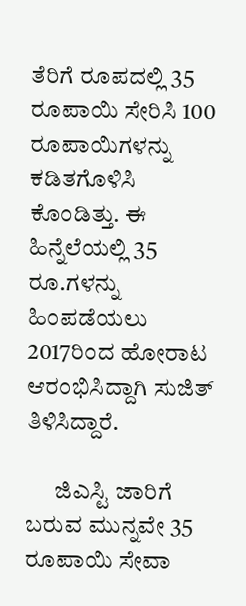ತೆರಿಗೆ ರೂಪದಲ್ಲಿ 35 ರೂಪಾಯಿ ಸೇರಿಸಿ 100 ರೂಪಾಯಿಗಳನ್ನು ಕಡಿತಗೊಳಿಸಿ ಕೊಂಡಿತ್ತು. ಈ ಹಿನ್ನೆಲೆಯಲ್ಲಿ 35 ರೂ.ಗಳನ್ನು ಹಿಂಪಡೆಯಲು 2017ರಿಂದ ಹೋರಾಟ ಆರಂಭಿಸಿದ್ದಾಗಿ ಸುಜಿತ್ ತಿಳಿಸಿದ್ದಾರೆ.

      ಜಿಎಸ್ಟಿ ಜಾರಿಗೆ ಬರುವ ಮುನ್ನವೇ 35 ರೂಪಾಯಿ ಸೇವಾ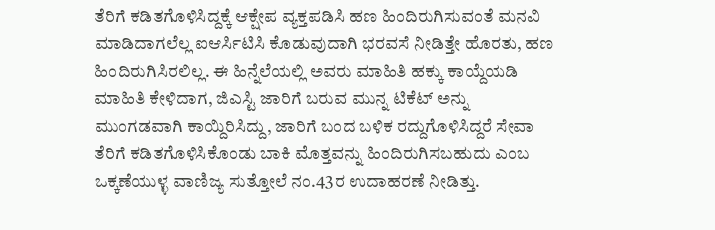ತೆರಿಗೆ ಕಡಿತಗೊಳಿಸಿದ್ದಕ್ಕೆ ಆಕ್ಷೇಪ ವ್ಯಕ್ತಪಡಿಸಿ ಹಣ ಹಿಂದಿರುಗಿಸುವಂತೆ ಮನವಿ ಮಾಡಿದಾಗಲೆಲ್ಲ ಐಆರ್ಸಿಟಿಸಿ ಕೊಡುವುದಾಗಿ ಭರವಸೆ ನೀಡಿತ್ತೇ ಹೊರತು, ಹಣ ಹಿಂದಿರುಗಿಸಿರಲಿಲ್ಲ. ಈ ಹಿನ್ನೆಲೆಯಲ್ಲಿ ಅವರು ಮಾಹಿತಿ ಹಕ್ಕು ಕಾಯ್ದೆಯಡಿ ಮಾಹಿತಿ ಕೇಳಿದಾಗ, ಜಿಎಸ್ಟಿ ಜಾರಿಗೆ ಬರುವ ಮುನ್ನ ಟಿಕೆಟ್ ಅನ್ನು ಮುಂಗಡವಾಗಿ ಕಾಯ್ದಿರಿಸಿದ್ದು, ಜಾರಿಗೆ ಬಂದ ಬಳಿಕ ರದ್ದುಗೊಳಿಸಿದ್ದರೆ ಸೇವಾ ತೆರಿಗೆ ಕಡಿತಗೊಳಿಸಿಕೊಂಡು ಬಾಕಿ ಮೊತ್ತವನ್ನು ಹಿಂದಿರುಗಿಸಬಹುದು ಎಂಬ ಒಕ್ಕಣೆಯುಳ್ಳ ವಾಣಿಜ್ಯ ಸುತ್ತೋಲೆ ನಂ.43ರ ಉದಾಹರಣೆ ನೀಡಿತ್ತು.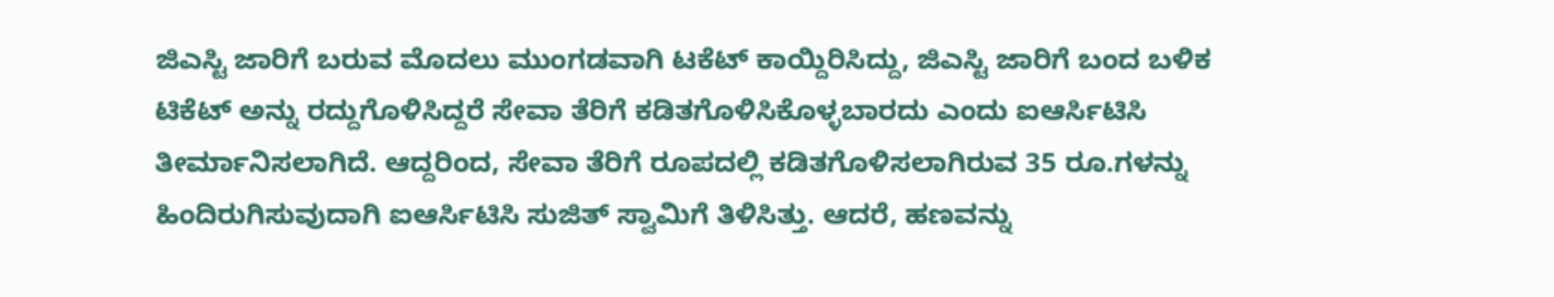ಜಿಎಸ್ಟಿ ಜಾರಿಗೆ ಬರುವ ಮೊದಲು ಮುಂಗಡವಾಗಿ ಟಕೆಟ್ ಕಾಯ್ದಿರಿಸಿದ್ದು, ಜಿಎಸ್ಟಿ ಜಾರಿಗೆ ಬಂದ ಬಳಿಕ ಟಿಕೆಟ್ ಅನ್ನು ರದ್ದುಗೊಳಿಸಿದ್ದರೆ ಸೇವಾ ತೆರಿಗೆ ಕಡಿತಗೊಳಿಸಿಕೊಳ್ಳಬಾರದು ಎಂದು ಐಆರ್ಸಿಟಿಸಿ ತೀರ್ಮಾನಿಸಲಾಗಿದೆ. ಆದ್ದರಿಂದ, ಸೇವಾ ತೆರಿಗೆ ರೂಪದಲ್ಲಿ ಕಡಿತಗೊಳಿಸಲಾಗಿರುವ 35 ರೂ.ಗಳನ್ನು ಹಿಂದಿರುಗಿಸುವುದಾಗಿ ಐಆರ್ಸಿಟಿಸಿ ಸುಜಿತ್ ಸ್ವಾಮಿಗೆ ತಿಳಿಸಿತ್ತು. ಆದರೆ, ಹಣವನ್ನು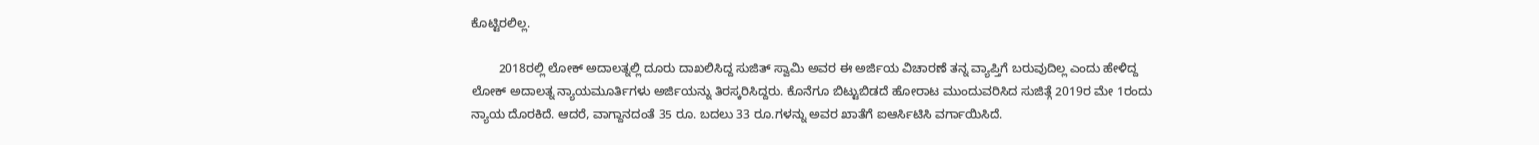ಕೊಟ್ಟಿರಲಿಲ್ಲ.

        2018ರಲ್ಲಿ ಲೋಕ್ ಅದಾಲತ್ನಲ್ಲಿ ದೂರು ದಾಖಲಿಸಿದ್ದ ಸುಜಿತ್ ಸ್ವಾಮಿ ಅವರ ಈ ಅರ್ಜಿಯ ವಿಚಾರಣೆ ತನ್ನ ವ್ಯಾಪ್ತಿಗೆ ಬರುವುದಿಲ್ಲ ಎಂದು ಹೇಳಿದ್ದ ಲೋಕ್ ಅದಾಲತ್ನ ನ್ಯಾಯಮೂರ್ತಿಗಳು ಅರ್ಜಿಯನ್ನು ತಿರಸ್ಕರಿಸಿದ್ದರು. ಕೊನೆಗೂ ಬಿಟ್ಟುಬಿಡದೆ ಹೋರಾಟ ಮುಂದುವರಿಸಿದ ಸುಜಿತ್ಗೆ 2019ರ ಮೇ 1ರಂದು ನ್ಯಾಯ ದೊರಕಿದೆ. ಆದರೆ, ವಾಗ್ದಾನದಂತೆ 35 ರೂ. ಬದಲು 33 ರೂ.ಗಳನ್ನು ಅವರ ಖಾತೆಗೆ ಐಆರ್ಸಿಟಿಸಿ ವರ್ಗಾಯಿಸಿದೆ.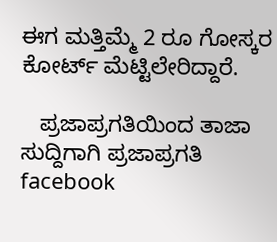ಈಗ ಮತ್ತಿಮ್ಮೆ 2 ರೂ ಗೋಸ್ಕರ ಕೋರ್ಟ್ ಮೆಟ್ಟಿಲೇರಿದ್ದಾರೆ.

   ಪ್ರಜಾಪ್ರಗತಿಯಿಂದ ತಾಜಾ ಸುದ್ದಿಗಾಗಿ ಪ್ರಜಾಪ್ರಗತಿ facebook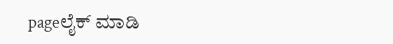pageಲೈಕ್ ಮಾಡಿ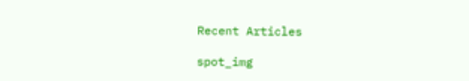Recent Articles

spot_img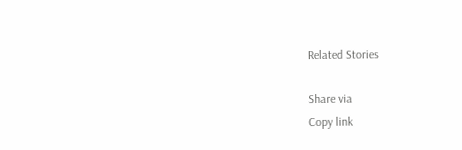Related Stories

Share via
Copy link